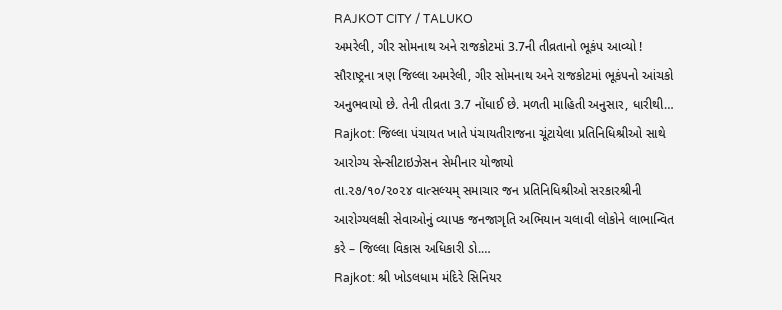RAJKOT CITY / TALUKO
અમરેલી, ગીર સોમનાથ અને રાજકોટમાં 3.7ની તીવ્રતાનો ભૂકંપ આવ્યો !
સૌરાષ્ટ્રના ત્રણ જિલ્લા અમરેલી, ગીર સોમનાથ અને રાજકોટમાં ભૂકંપનો આંચકો અનુભવાયો છે. તેની તીવ્રતા 3.7 નોંધાઈ છે. મળતી માહિતી અનુસાર, ધારીથી…
Rajkot: જિલ્લા પંચાયત ખાતે પંચાયતીરાજના ચૂંટાયેલા પ્રતિનિધિશ્રીઓ સાથે આરોગ્ય સેન્સીટાઇઝેસન સેમીનાર યોજાયો
તા.૨૭/૧૦/૨૦૨૪ વાત્સલ્યમ્ સમાચાર જન પ્રતિનિધિશ્રીઓ સરકારશ્રીની આરોગ્યલક્ષી સેવાઓનું વ્યાપક જનજાગૃતિ અભિયાન ચલાવી લોકોને લાભાન્વિત કરે – જિલ્લા વિકાસ અધિકારી ડો.…
Rajkot: શ્રી ખોડલધામ મંદિરે સિનિયર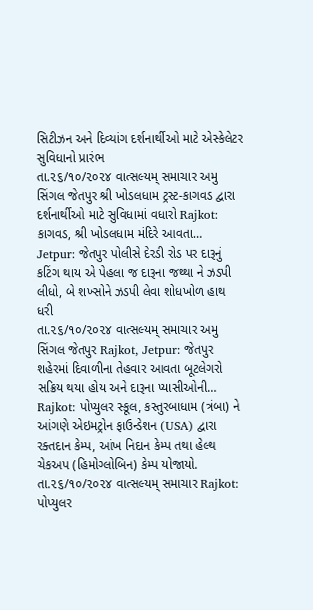સિટીઝન અને દિવ્યાંગ દર્શનાર્થીઓ માટે એસ્કેલેટર સુવિધાનો પ્રારંભ
તા.૨૬/૧૦/૨૦૨૪ વાત્સલ્યમ્ સમાચાર અમુ સિંગલ જેતપુર શ્રી ખોડલધામ ટ્રસ્ટ-કાગવડ દ્વારા દર્શનાર્થીઓ માટે સુવિધામાં વધારો Rajkot: કાગવડ, શ્રી ખોડલધામ મંદિરે આવતા…
Jetpur: જેતપુર પોલીસે દેરડી રોડ પર દારૂનું કટિંગ થાય એ પેહલા જ દારૂના જથ્થા ને ઝડપી લીધો, બે શખ્સોને ઝડપી લેવા શોધખોળ હાથ ધરી
તા.૨૬/૧૦/૨૦૨૪ વાત્સલ્યમ્ સમાચાર અમુ સિંગલ જેતપુર Rajkot, Jetpur: જેતપુર શહેરમાં દિવાળીના તેહવાર આવતા બૂટલેગરો સક્રિય થયા હોય અને દારૂના પ્યાસીઓની…
Rajkot: પોપ્યુલર સ્કૂલ, કસ્તુરબાધામ (ત્રંબા) ને આંગણે એઇમટ્રોન ફાઉન્ડેશન (USA) દ્વારા રક્તદાન કેમ્પ, આંખ નિદાન કેમ્પ તથા હેલ્થ ચેકઅપ (હિમોગ્લોબિન) કેમ્પ યોજાયો.
તા.૨૬/૧૦/૨૦૨૪ વાત્સલ્યમ્ સમાચાર Rajkot: પોપ્યુલર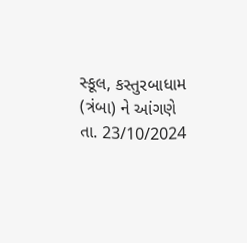સ્કૂલ, કસ્તુરબાધામ (ત્રંબા) ને આંગણે તા. 23/10/2024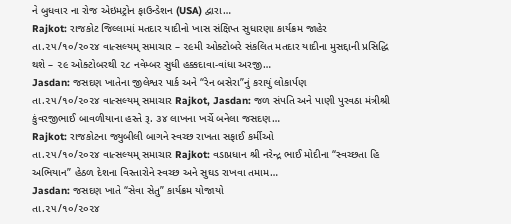ને બુધવાર ના રોજ એઇમટ્રોન ફાઉન્ડેશન (USA) દ્વારા…
Rajkot: રાજકોટ જિલ્લામાં મતદાર યાદીનો ખાસ સંક્ષિપ્ત સુધારણા કાર્યક્રમ જાહેર
તા.૨૫/૧૦/૨૦૨૪ વાત્સલ્યમ્ સમાચાર – ૨૯મી ઓક્ટોબરે સંકલિત મતદાર યાદીના મુસદ્દાની પ્રસિદ્ધિ થશે – ૨૯ ઓક્ટોબરથી ૨૮ નવેમ્બર સુધી હક્કદાવા-વાંધા અરજી…
Jasdan: જસદણ ખાતેના જીલેશ્વર પાર્ક અને “રેન બસેરા”નું કરાયું લોકાર્પણ
તા.૨૫/૧૦/૨૦૨૪ વાત્સલ્યમ્ સમાચાર Rajkot, Jasdan: જળ સંપતિ અને પાણી પુરવઠા મંત્રીશ્રી કુંવરજીભાઈ બાવળીયાના હસ્તે રૂ. ૩૪ લાખના ખર્ચે બનેલા જસદણ…
Rajkot: રાજકોટના જ્યુબીલી બાગને સ્વચ્છ રાખતા સફાઈ કર્મીઓ
તા.૨૫/૧૦/૨૦૨૪ વાત્સલ્યમ્ સમાચાર Rajkot: વડાપ્રધાન શ્રી નરેન્દ્ર ભાઈ મોદીના “સ્વચ્છતા હિ અભિયાન” હેઠળ દેશના વિસ્તારોને સ્વચ્છ અને સુઘડ રાખવા તમામ…
Jasdan: જસદણ ખાતે “સેવા સેતુ” કાર્યક્રમ યોજાયો
તા.૨૫/૧૦/૨૦૨૪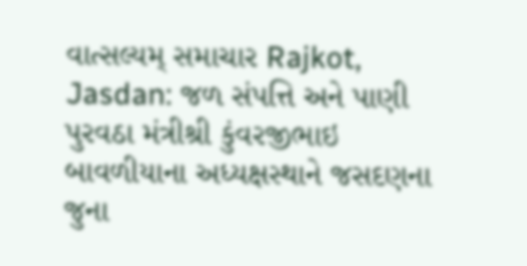વાત્સલ્યમ્ સમાચાર Rajkot, Jasdan: જળ સંપત્તિ અને પાણી પુરવઠા મંત્રીશ્રી કુંવરજીભાઇ બાવળીયાના અધ્યક્ષસ્થાને જસદણના જુના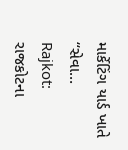માર્કેટિંગ યાર્ડ ખાતે “સેવા…
Rajkot: રાજકોટના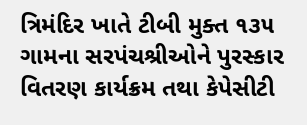ત્રિમંદિર ખાતે ટીબી મુક્ત ૧૩૫ ગામના સરપંચશ્રીઓને પુરસ્કાર વિતરણ કાર્યક્રમ તથા કેપેસીટી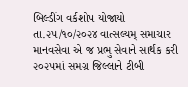બિલ્ડીંગ વર્કશોપ યોજાયો
તા.૨૫/૧૦/૨૦૨૪ વાત્સલ્યમ્ સમાચાર માનવસેવા એ જ પ્રભુ સેવાને સાર્થક કરી ૨૦૨૫માં સમગ્ર જિલ્લાને ટીબી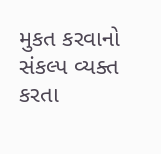મુકત કરવાનો સંકલ્પ વ્યક્ત કરતા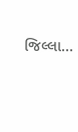જિલ્લા…